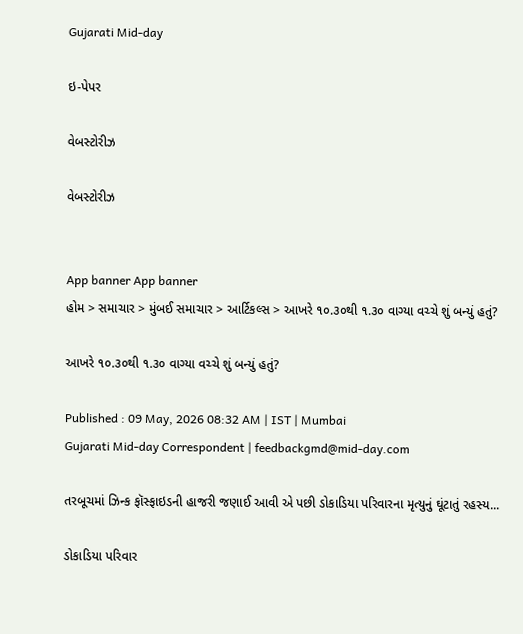Gujarati Mid-day

ઇ-પેપર

વેબસ્ટોરીઝ

વેબસ્ટોરીઝ


App banner App banner
હોમ > સમાચાર > મુંબઈ સમાચાર > આર્ટિકલ્સ > આખરે ૧૦.૩૦થી ૧.૩૦ વાગ્યા વચ્ચે શું બન્યું હતું?

આખરે ૧૦.૩૦થી ૧.૩૦ વાગ્યા વચ્ચે શું બન્યું હતું?

Published : 09 May, 2026 08:32 AM | IST | Mumbai
Gujarati Mid-day Correspondent | feedbackgmd@mid-day.com

તરબૂચમાં ઝિન્ક ફૉસ્ફાઇડની હાજરી જણાઈ આવી એ પછી ડોકાડિયા પરિવારના મૃત્યુનું ઘૂંટાતું રહસ્ય...

ડોકાડિયા પરિવાર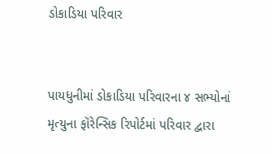ડોકાડિયા પરિવાર


પાયધુનીમાં ડોકાડિયા પરિવારના ૪ સભ્યોનાં મૃત્યુના ફૉરેન્સિક રિપોર્ટમાં પરિવાર દ્વારા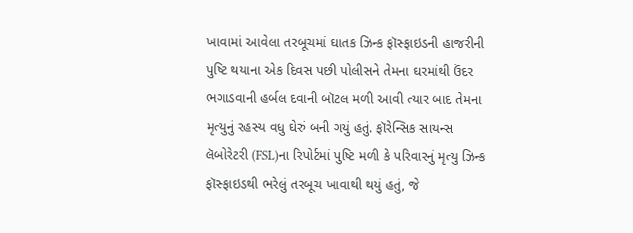ખાવામાં આવેલા તરબૂચમાં ઘાતક ઝિન્ક ફૉસ્ફાઇડની હાજરીની પુષ્ટિ થયાના એક દિવસ પછી પોલીસને તેમના ઘરમાંથી ઉંદર ભગાડવાની હર્બલ દવાની બૉટલ મળી આવી ત્યાર બાદ તેમના મૃત્યુનું રહસ્ય વધુ ઘેરું બની ગયું હતું. ફૉરેન્સિક સાયન્સ લૅબોરેટરી (FSL)ના રિપોર્ટમાં પુષ્ટિ મળી કે પરિવારનું મૃત્યુ ઝિન્ક ફૉસ્ફાઇડથી ભરેલું તરબૂચ ખાવાથી થયું હતું, જે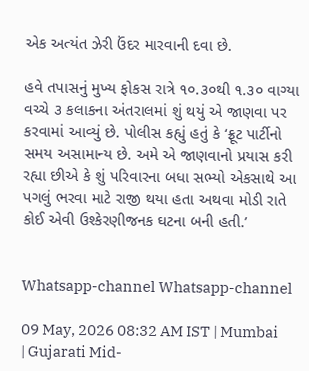એક અત્યંત ઝેરી ઉંદર મારવાની દવા છે.

હવે તપાસનું મુખ્ય ફોકસ રાત્રે ૧૦.૩૦થી ૧.૩૦ વાગ્યા વચ્ચે ૩ કલાકના અંતરાલમાં શું થયું એ જાણવા પર કરવામાં આવ્યું છે. પોલીસ કહ્યું હતું કે ‘ફ્રૂટ પાર્ટીનો સમય અસામાન્ય છે. અમે એ જાણવાનો પ્રયાસ કરી રહ્યા છીએ કે શું પરિવારના બધા સભ્યો એકસાથે આ પગલું ભરવા માટે રાજી થયા હતા અથવા મોડી રાતે કોઈ એવી ઉશ્કેરણીજનક ઘટના બની હતી.’


Whatsapp-channel Whatsapp-channel

09 May, 2026 08:32 AM IST | Mumbai | Gujarati Mid-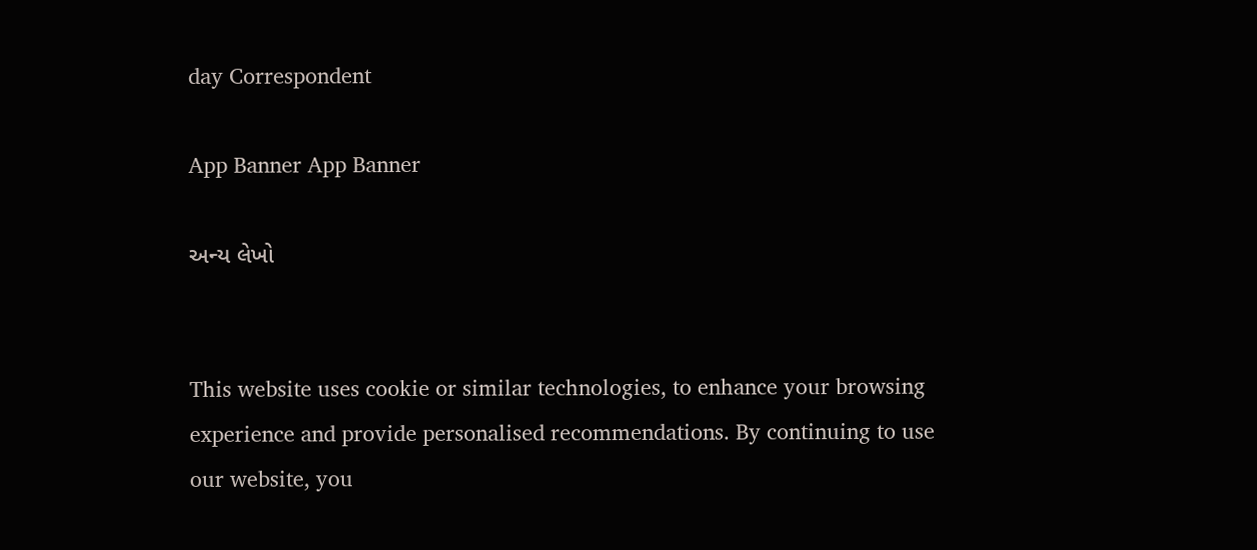day Correspondent

App Banner App Banner

અન્ય લેખો


This website uses cookie or similar technologies, to enhance your browsing experience and provide personalised recommendations. By continuing to use our website, you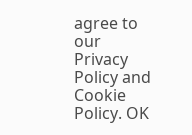agree to our Privacy Policy and Cookie Policy. OK